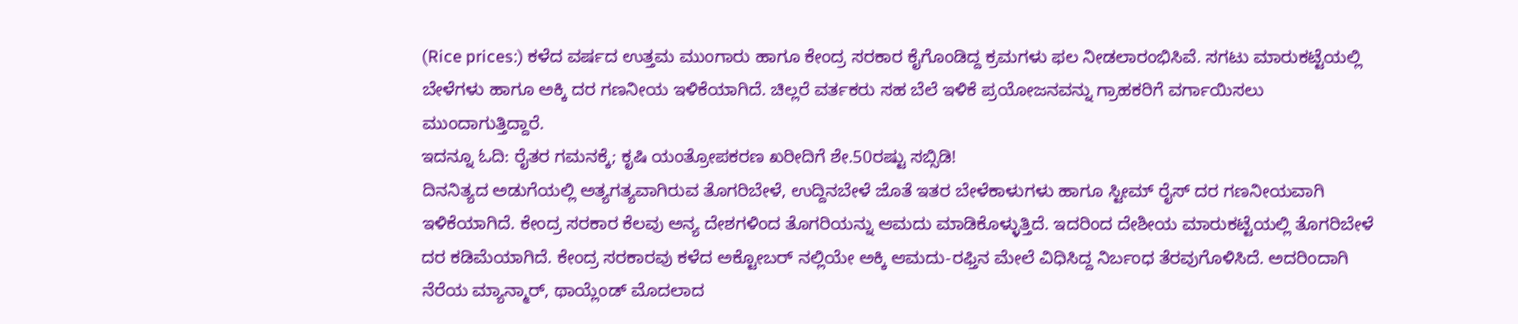(Rice prices:) ಕಳೆದ ವರ್ಷದ ಉತ್ತಮ ಮುಂಗಾರು ಹಾಗೂ ಕೇಂದ್ರ ಸರಕಾರ ಕೈಗೊಂಡಿದ್ದ ಕ್ರಮಗಳು ಫಲ ನೀಡಲಾರಂಭಿಸಿವೆ. ಸಗಟು ಮಾರುಕಟ್ಟೆಯಲ್ಲಿ ಬೇಳೆಗಳು ಹಾಗೂ ಅಕ್ಕಿ ದರ ಗಣನೀಯ ಇಳಿಕೆಯಾಗಿದೆ. ಚಿಲ್ಲರೆ ವರ್ತಕರು ಸಹ ಬೆಲೆ ಇಳಿಕೆ ಪ್ರಯೋಜನವನ್ನು ಗ್ರಾಹಕರಿಗೆ ವರ್ಗಾಯಿಸಲು ಮುಂದಾಗುತ್ತಿದ್ದಾರೆ.
ಇದನ್ನೂ ಓದಿ: ರೈತರ ಗಮನಕ್ಕೆ; ಕೃಷಿ ಯಂತ್ರೋಪಕರಣ ಖರೀದಿಗೆ ಶೇ.50ರಷ್ಟು ಸಬ್ಸಿಡಿ!
ದಿನನಿತ್ಯದ ಅಡುಗೆಯಲ್ಲಿ ಅತ್ಯಗತ್ಯವಾಗಿರುವ ತೊಗರಿಬೇಳೆ, ಉದ್ದಿನಬೇಳೆ ಜೊತೆ ಇತರ ಬೇಳೆಕಾಳುಗಳು ಹಾಗೂ ಸ್ಟೀಮ್ ರೈಸ್ ದರ ಗಣನೀಯವಾಗಿ ಇಳಿಕೆಯಾಗಿದೆ. ಕೇಂದ್ರ ಸರಕಾರ ಕೆಲವು ಅನ್ಯ ದೇಶಗಳಿಂದ ತೊಗರಿಯನ್ನು ಆಮದು ಮಾಡಿಕೊಳ್ಳುತ್ತಿದೆ. ಇದರಿಂದ ದೇಶೀಯ ಮಾರುಕಟ್ಟೆಯಲ್ಲಿ ತೊಗರಿಬೇಳೆ ದರ ಕಡಿಮೆಯಾಗಿದೆ. ಕೇಂದ್ರ ಸರಕಾರವು ಕಳೆದ ಅಕ್ಟೋಬರ್ ನಲ್ಲಿಯೇ ಅಕ್ಕಿ ಆಮದು-ರಫ್ತಿನ ಮೇಲೆ ವಿಧಿಸಿದ್ದ ನಿರ್ಬಂಧ ತೆರವುಗೊಳಿಸಿದೆ. ಅದರಿಂದಾಗಿ ನೆರೆಯ ಮ್ಯಾನ್ಮಾರ್, ಥಾಯ್ಲೆಂಡ್ ಮೊದಲಾದ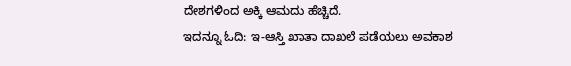ದೇಶಗಳಿಂದ ಅಕ್ಕಿ ಆಮದು ಹೆಚ್ಚಿದೆ.
ಇದನ್ನೂ ಓದಿ: ಇ-ಆಸ್ತಿ ಖಾತಾ ದಾಖಲೆ ಪಡೆಯಲು ಅವಕಾಶ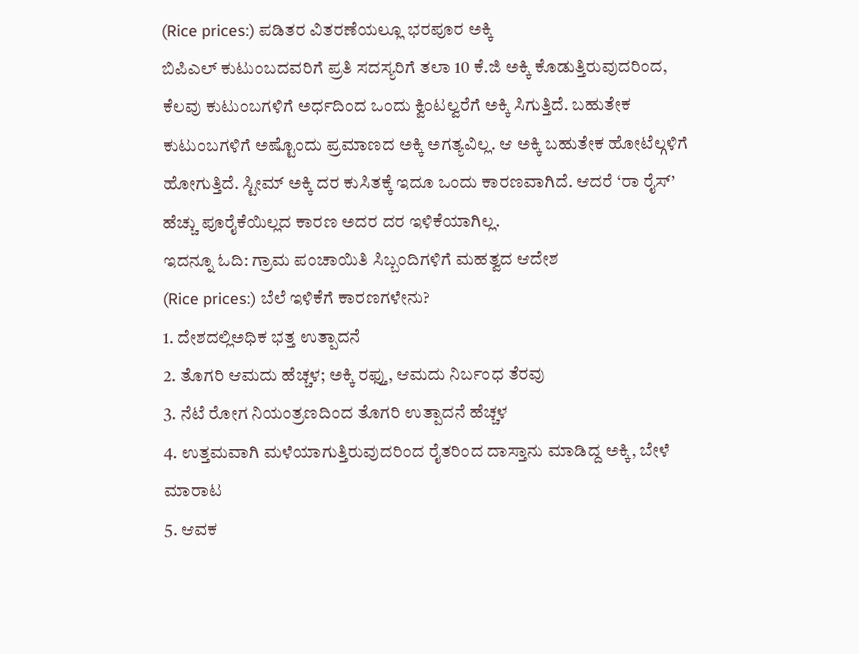(Rice prices:) ಪಡಿತರ ವಿತರಣೆಯಲ್ಲೂ ಭರಪೂರ ಅಕ್ಕಿ
ಬಿಪಿಎಲ್ ಕುಟುಂಬದವರಿಗೆ ಪ್ರತಿ ಸದಸ್ಯರಿಗೆ ತಲಾ 10 ಕೆ.ಜಿ ಅಕ್ಕಿ ಕೊಡುತ್ತಿರುವುದರಿಂದ, ಕೆಲವು ಕುಟುಂಬಗಳಿಗೆ ಅರ್ಧದಿಂದ ಒಂದು ಕ್ವಿಂಟಲ್ವರೆಗೆ ಅಕ್ಕಿ ಸಿಗುತ್ತಿದೆ. ಬಹುತೇಕ ಕುಟುಂಬಗಳಿಗೆ ಅಷ್ಟೊಂದು ಪ್ರಮಾಣದ ಅಕ್ಕಿ ಅಗತ್ಯವಿಲ್ಲ. ಆ ಅಕ್ಕಿ ಬಹುತೇಕ ಹೋಟೆಲ್ಗಳಿಗೆ ಹೋಗುತ್ತಿದೆ. ಸ್ಟೀಮ್ ಅಕ್ಕಿ ದರ ಕುಸಿತಕ್ಕೆ ಇದೂ ಒಂದು ಕಾರಣವಾಗಿದೆ. ಆದರೆ ‘ರಾ ರೈಸ್’ ಹೆಚ್ಚು ಪೂರೈಕೆಯಿಲ್ಲದ ಕಾರಣ ಅದರ ದರ ಇಳಿಕೆಯಾಗಿಲ್ಲ.
ಇದನ್ನೂ ಓದಿ: ಗ್ರಾಮ ಪಂಚಾಯಿತಿ ಸಿಬ್ಬಂದಿಗಳಿಗೆ ಮಹತ್ವದ ಆದೇಶ
(Rice prices:) ಬೆಲೆ ಇಳಿಕೆಗೆ ಕಾರಣಗಳೇನು?
1. ದೇಶದಲ್ಲಿಅಧಿಕ ಭತ್ತ ಉತ್ಪಾದನೆ
2. ತೊಗರಿ ಆಮದು ಹೆಚ್ಚಳ; ಅಕ್ಕಿ ರಫ್ತು, ಆಮದು ನಿರ್ಬಂಧ ತೆರವು
3. ನೆಟೆ ರೋಗ ನಿಯಂತ್ರಣದಿಂದ ತೊಗರಿ ಉತ್ಪಾದನೆ ಹೆಚ್ಚಳ
4. ಉತ್ತಮವಾಗಿ ಮಳೆಯಾಗುತ್ತಿರುವುದರಿಂದ ರೈತರಿಂದ ದಾಸ್ತಾನು ಮಾಡಿದ್ದ ಅಕ್ಕಿ, ಬೇಳೆ ಮಾರಾಟ
5. ಆವಕ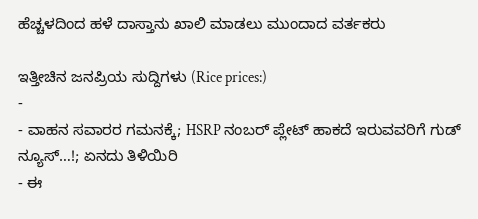ಹೆಚ್ಚಳದಿಂದ ಹಳೆ ದಾಸ್ತಾನು ಖಾಲಿ ಮಾಡಲು ಮುಂದಾದ ವರ್ತಕರು

ಇತ್ತೀಚಿನ ಜನಪ್ರಿಯ ಸುದ್ದಿಗಳು (Rice prices:)
-
- ವಾಹನ ಸವಾರರ ಗಮನಕ್ಕೆ; HSRP ನಂಬರ್ ಪ್ಲೇಟ್ ಹಾಕದೆ ಇರುವವರಿಗೆ ಗುಡ್ ನ್ಯೂಸ್…!; ಏನದು ತಿಳಿಯಿರಿ
- ಈ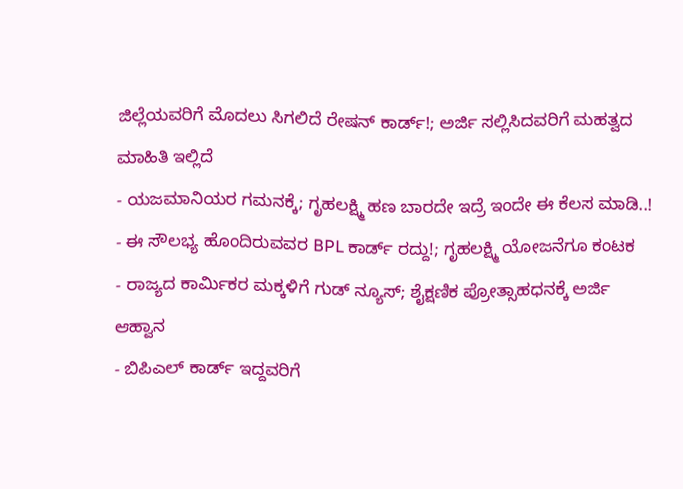ಜಿಲ್ಲೆಯವರಿಗೆ ಮೊದಲು ಸಿಗಲಿದೆ ರೇಷನ್ ಕಾರ್ಡ್!; ಅರ್ಜಿ ಸಲ್ಲಿಸಿದವರಿಗೆ ಮಹತ್ವದ ಮಾಹಿತಿ ಇಲ್ಲಿದೆ
- ಯಜಮಾನಿಯರ ಗಮನಕ್ಕೆ; ಗೃಹಲಕ್ಷ್ಮಿ ಹಣ ಬಾರದೇ ಇದ್ರೆ ಇಂದೇ ಈ ಕೆಲಸ ಮಾಡಿ..!
- ಈ ಸೌಲಭ್ಯ ಹೊಂದಿರುವವರ BPL ಕಾರ್ಡ್ ರದ್ದು!; ಗೃಹಲಕ್ಷ್ಮಿ ಯೋಜನೆಗೂ ಕಂಟಕ
- ರಾಜ್ಯದ ಕಾರ್ಮಿಕರ ಮಕ್ಕಳಿಗೆ ಗುಡ್ ನ್ಯೂಸ್; ಶೈಕ್ಷಣಿಕ ಪ್ರೋತ್ಸಾಹಧನಕ್ಕೆ ಅರ್ಜಿ ಆಹ್ವಾನ
- ಬಿಪಿಎಲ್ ಕಾರ್ಡ್ ಇದ್ದವರಿಗೆ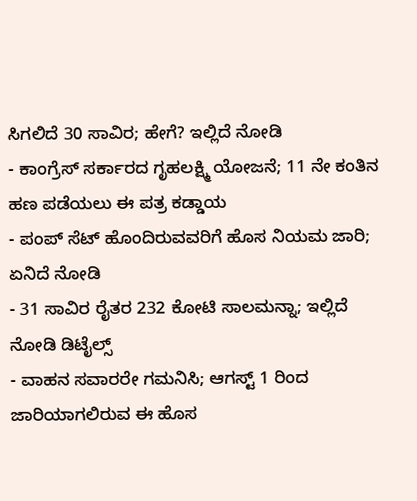ಸಿಗಲಿದೆ 30 ಸಾವಿರ; ಹೇಗೆ? ಇಲ್ಲಿದೆ ನೋಡಿ
- ಕಾಂಗ್ರೆಸ್ ಸರ್ಕಾರದ ಗೃಹಲಕ್ಷ್ಮಿ ಯೋಜನೆ; 11 ನೇ ಕಂತಿನ ಹಣ ಪಡೆಯಲು ಈ ಪತ್ರ ಕಡ್ಡಾಯ
- ಪಂಪ್ ಸೆಟ್ ಹೊಂದಿರುವವರಿಗೆ ಹೊಸ ನಿಯಮ ಜಾರಿ; ಏನಿದೆ ನೋಡಿ
- 31 ಸಾವಿರ ರೈತರ 232 ಕೋಟಿ ಸಾಲಮನ್ನಾ; ಇಲ್ಲಿದೆ ನೋಡಿ ಡಿಟೈಲ್ಸ್
- ವಾಹನ ಸವಾರರೇ ಗಮನಿಸಿ; ಆಗಸ್ಟ್ 1 ರಿಂದ ಜಾರಿಯಾಗಲಿರುವ ಈ ಹೊಸ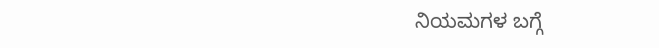ನಿಯಮಗಳ ಬಗ್ಗೆ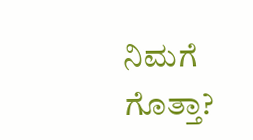ನಿಮಗೆ ಗೊತ್ತಾ?